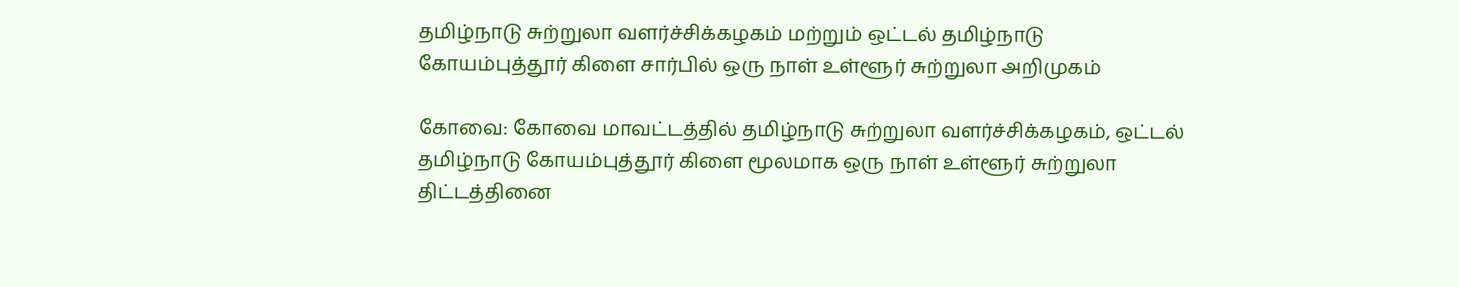தமிழ்நாடு சுற்றுலா வளர்ச்சிக்கழகம்‌ மற்றும் ஒட்டல் தமிழ்நாடு கோயம்புத்தூர்‌ கிளை சார்பில் ஒரு நாள்‌ உள்ளூர்‌ சுற்றுலா அறிமுகம்

கோவை: கோவை மாவட்டத்தில்‌ தமிழ்நாடு சுற்றுலா வளர்ச்சிக்கழகம்‌, ஒட்டல் தமிழ்நாடு கோயம்புத்தூர்‌ கிளை மூலமாக ஒரு நாள்‌ உள்ளூர்‌ சுற்றுலா திட்டத்தினை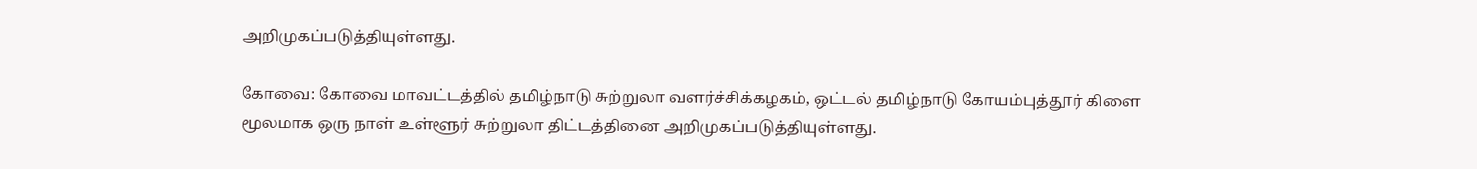அறிமுகப்படுத்தியுள்ளது.

கோவை: கோவை மாவட்டத்தில்‌ தமிழ்நாடு சுற்றுலா வளர்ச்சிக்கழகம்‌, ஒட்டல் தமிழ்நாடு கோயம்புத்தூர்‌ கிளை மூலமாக ஒரு நாள்‌ உள்ளூர்‌ சுற்றுலா திட்டத்தினை அறிமுகப்படுத்தியுள்ளது.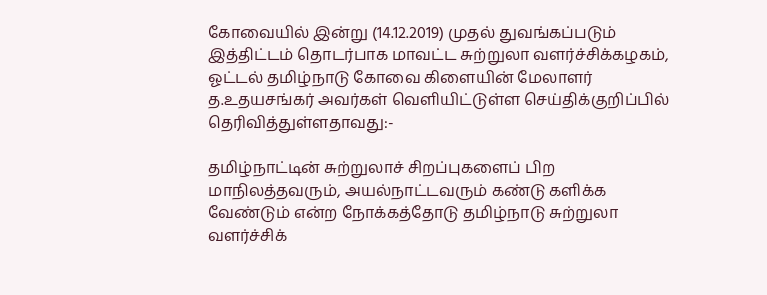கோவையில் இன்று (14.12.2019) முதல்‌ துவங்கப்படும்‌ இத்திட்டம்‌ தொடர்பாக மாவட்ட சுற்றுலா வளர்ச்சிக்கழகம்‌, ஓட்டல்‌ தமிழ்நாடு கோவை கிளையின்‌ மேலாளர்‌ த.உதயசங்கர்‌ அவர்கள்‌ வெளியிட்டுள்ள செய்திக்குறிப்பில்‌ தெரிவித்துள்ளதாவது:-

தமிழ்நாட்டின்‌ சுற்றுலாச்‌ சிறப்புகளைப்‌ பிற மாநிலத்தவரும்‌, அயல்நாட்டவரும்‌ கண்டு களிக்க வேண்டும்‌ என்ற நோக்கத்தோடு தமிழ்நாடு சுற்றுலா வளர்ச்சிக்‌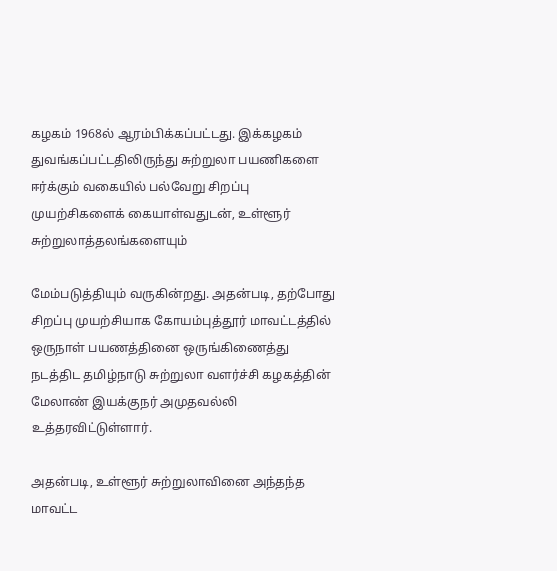கழகம்‌ 1968ல்‌ ஆரம்பிக்கப்பட்டது. இக்கழகம்‌ துவங்கப்பட்டதிலிருந்து சுற்றுலா பயணிகளை ஈர்க்கும்‌ வகையில்‌ பல்வேறு சிறப்பு முயற்சிகளைக்‌ கையாள்வதுடன்‌, உள்ளூர்‌ சுற்றுலாத்தலங்களையும்‌

மேம்படுத்தியும்‌ வருகின்றது. அதன்படி, தற்போது சிறப்பு முயற்சியாக கோயம்புத்தூர்‌ மாவட்டத்தில்‌ ஒருநாள்‌ பயணத்தினை ஒருங்கிணைத்து நடத்திட தமிழ்நாடு சுற்றுலா வளர்ச்சி கழகத்தின்‌ மேலாண்‌ இயக்குநர்‌ அமுதவல்லி உத்தரவிட்டுள்ளார்‌.

அதன்படி, உள்ளூர்‌ சுற்றுலாவினை அந்தந்த மாவட்ட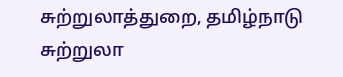சுற்றுலாத்துறை, தமிழ்நாடு சுற்றுலா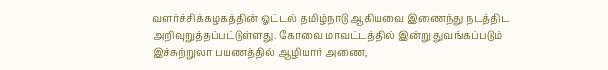வளர்ச்சிக்கழகத்தின்‌ ஓட்டல்‌ தமிழ்நாடு ஆகியவை இணைந்து நடத்திட அறிவுறுத்தப்பட்டுள்ளது. கோவை மாவட்டத்தில்‌ இன்று துவங்கப்படும்‌ இச்சுற்றுலா பயணத்தில்‌ ஆழியார்‌ அணை,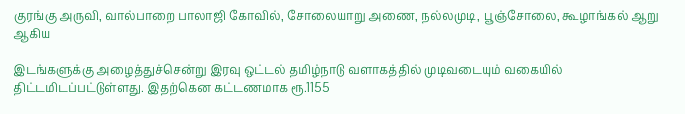குரங்கு அருவி, வால்பாறை பாலாஜி கோவில், சோலையாறு அணை, நல்லமுடி, பூஞ்சோலை, கூழாங்கல்‌ ஆறு ஆகிய

இடங்களுக்கு அழைத்துச்சென்று இரவு ஒட்டல்‌ தமிழ்நாடு வளாகத்தில்‌ முடிவடையும்‌ வகையில்‌ திட்டமிடப்பட்டுள்ளது. இதற்கென கட்டணமாக ரூ.1155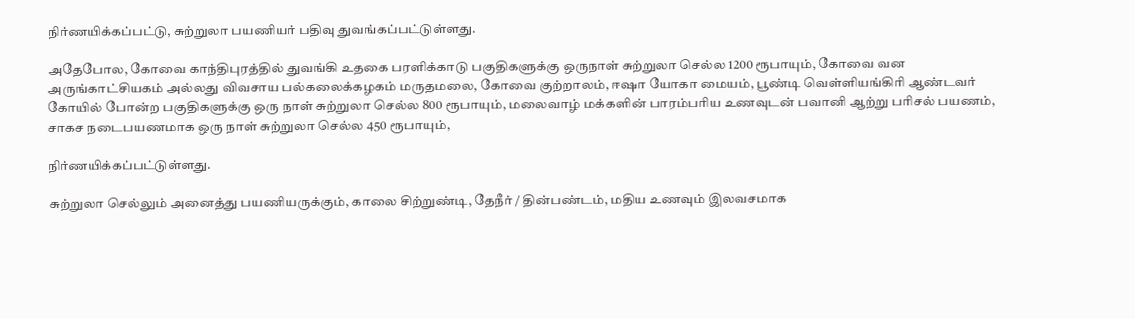நிர்ணயிக்கப்பட்டு, சுற்றுலா பயணியர்‌ பதிவு துவங்கப்பட்டுள்ளது.

அதேபோல, கோவை காந்திபுரத்தில்‌ துவங்கி உதகை பரளிக்காடு பகுதிகளுக்கு ஒருநாள்‌ சுற்றுலா செல்ல 1200 ரூபாயும், கோவை வன அருங்காட்சியகம்‌ அல்லது விவசாய பல்கலைக்கழகம் மருதமலை, கோவை குற்றாலம்‌, ஈஷா யோகா மையம்‌, பூண்டி வெள்ளியங்கிரி ஆண்டவர்‌ கோயில்‌ போன்ற பகுதிகளுக்கு ஒரு நாள்‌ சுற்றுலா செல்ல 800 ரூபாயும், மலைவாழ்‌ மக்களின்‌ பாரம்பரிய உணவுடன்‌ பவானி ஆற்று பரிசல் பயணம்‌, சாகச நடைபயணமாக ஒரு நாள்‌ சுற்றுலா செல்ல 450 ரூபாயும்,

நிர்ணயிக்கப்பட்டுள்ளது.

சுற்றுலா செல்லும்‌ அனைத்து பயணியருக்கும்‌, காலை சிற்றுண்டி, தேநீர் / தின்பண்டம்‌, மதிய உணவும்‌ இலவசமாக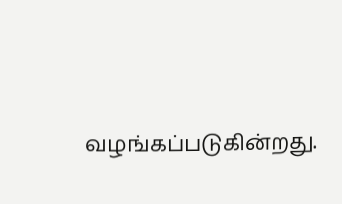வழங்கப்படுகின்றது.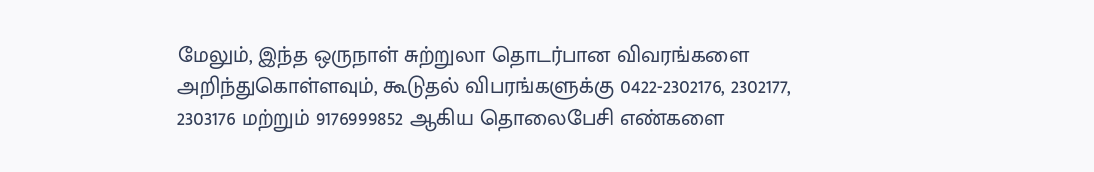மேலும்‌, இந்த ஒருநாள்‌ சுற்றுலா தொடர்பான விவரங்களை அறிந்துகொள்ளவும்‌, கூடுதல்‌ விபரங்களுக்கு 0422-2302176, 2302177, 2303176 மற்றும்‌ 9176999852 ஆகிய தொலைபேசி எண்களை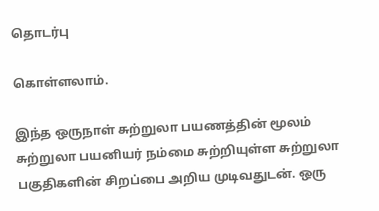தொடர்பு

கொள்ளலாம்‌.

இந்த ஒருநாள்‌ சுற்றுலா பயணத்தின்‌ மூலம்‌ சுற்றுலா பயனியர்‌ நம்மை சுற்றியுள்ள சுற்றுலா பகுதிகளின்‌ சிறப்பை அறிய முடிவதுடன்‌. ஒரு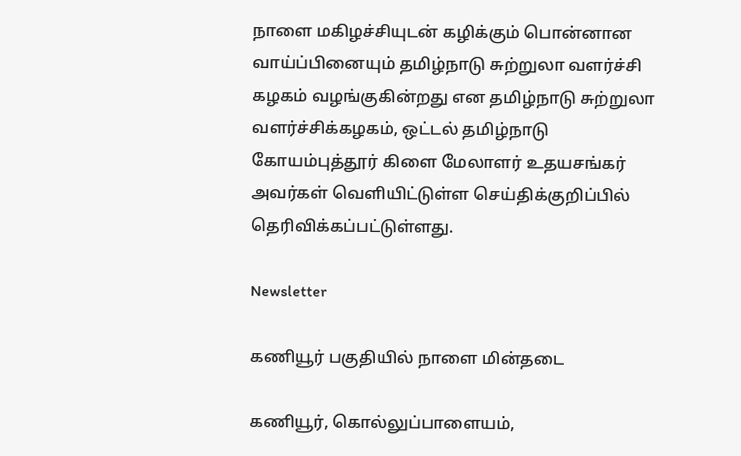நாளை மகிழச்சியுடன்‌ கழிக்கும்‌ பொன்னான வாய்ப்பினையும்‌ தமிழ்நாடு சுற்றுலா வளர்ச்சி கழகம்‌ வழங்குகின்றது என தமிழ்நாடு சுற்றுலா வளர்ச்சிக்கழகம்‌, ஒட்டல்‌ தமிழ்நாடு கோயம்புத்தூர்‌ கிளை மேலாளர்‌ உதயசங்கர்‌ அவர்கள்‌ வெளியிட்டுள்ள செய்திக்குறிப்பில்‌ தெரிவிக்கப்பட்டுள்ளது.

Newsletter

கணியூர் பகுதியில் நாளை மின்தடை

கணியூர், கொல்லுப்பாளையம்,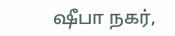ஷீபா நகர்,